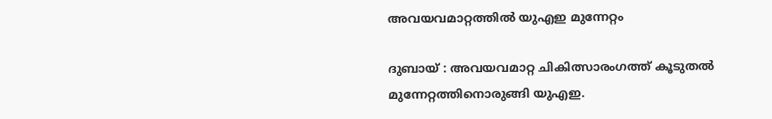അവയവമാറ്റത്തിൽ യുഎഇ മുന്നേറ്റം

ദുബായ് : അവയവമാറ്റ ചികിത്സാരംഗത്ത് കൂടുതൽ മുന്നേറ്റത്തിനൊരുങ്ങി യുഎഇ.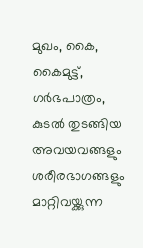മുഖം, കൈ, കൈമുട്ട്, ഗർഭപാത്രം, കുടൽ തുടങ്ങിയ അവയവങ്ങളും ശരീരഭാഗങ്ങളും മാറ്റിവയ്ക്കുന്ന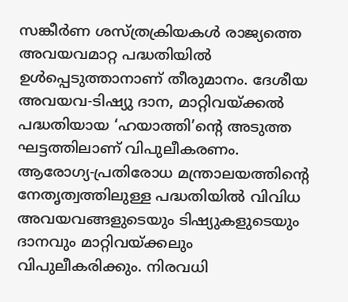സങ്കീർണ ശസ്ത്രക്രിയകൾ രാജ്യത്തെ അവയവമാറ്റ പദ്ധതിയിൽ ഉൾപ്പെടുത്താനാണ് തീരുമാനം. ദേശീയ അവയവ-ടിഷ്യു ദാന, മാറ്റിവയ്ക്കൽ പദ്ധതിയായ ‘ഹയാത്തി’ന്റെ അടുത്ത ഘട്ടത്തിലാണ് വിപുലീകരണം.
ആരോഗ്യ-പ്രതിരോധ മന്ത്രാലയത്തിന്റെ നേതൃത്വത്തിലുള്ള പദ്ധതിയിൽ വിവിധ അവയവങ്ങളുടെയും ടിഷ്യുകളുടെയും ദാനവും മാറ്റിവയ്ക്കലും വിപുലീകരിക്കും. നിരവധി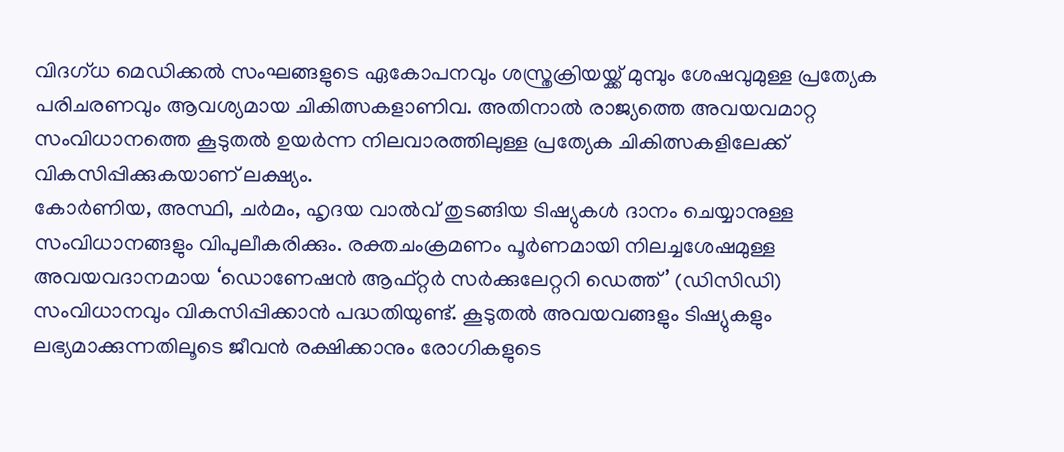വിദഗ്ധ മെഡിക്കൽ സംഘങ്ങളുടെ ഏകോപനവും ശസ്ത്രക്രിയയ്ക്ക് മുമ്പും ശേഷവുമുള്ള പ്രത്യേക പരിചരണവും ആവശ്യമായ ചികിത്സകളാണിവ. അതിനാൽ രാജ്യത്തെ അവയവമാറ്റ സംവിധാനത്തെ കൂടുതൽ ഉയർന്ന നിലവാരത്തിലുള്ള പ്രത്യേക ചികിത്സകളിലേക്ക് വികസിപ്പിക്കുകയാണ് ലക്ഷ്യം.
കോർണിയ, അസ്ഥി, ചർമം, ഹൃദയ വാൽവ് തുടങ്ങിയ ടിഷ്യുകൾ ദാനം ചെയ്യാനുള്ള സംവിധാനങ്ങളും വിപുലീകരിക്കും. രക്തചംക്രമണം പൂർണമായി നിലച്ചശേഷമുള്ള അവയവദാനമായ ‘ഡൊണേഷൻ ആഫ്റ്റർ സർക്കുലേറ്ററി ഡെത്ത്’ (ഡിസിഡി) സംവിധാനവും വികസിപ്പിക്കാൻ പദ്ധതിയുണ്ട്. കൂടുതൽ അവയവങ്ങളും ടിഷ്യുകളും ലഭ്യമാക്കുന്നതിലൂടെ ജീവൻ രക്ഷിക്കാനും രോഗികളുടെ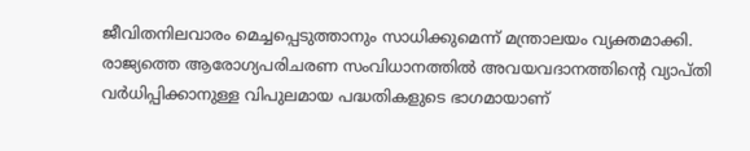ജീവിതനിലവാരം മെച്ചപ്പെടുത്താനും സാധിക്കുമെന്ന് മന്ത്രാലയം വ്യക്തമാക്കി. രാജ്യത്തെ ആരോഗ്യപരിചരണ സംവിധാനത്തിൽ അവയവദാനത്തിന്റെ വ്യാപ്തി വർധിപ്പിക്കാനുള്ള വിപുലമായ പദ്ധതികളുടെ ഭാഗമായാണ്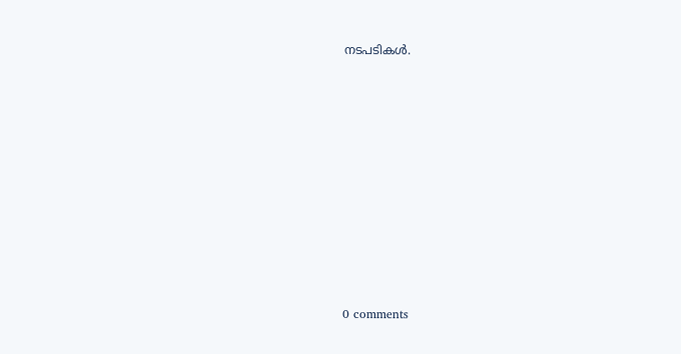നടപടികൾ.










0 comments